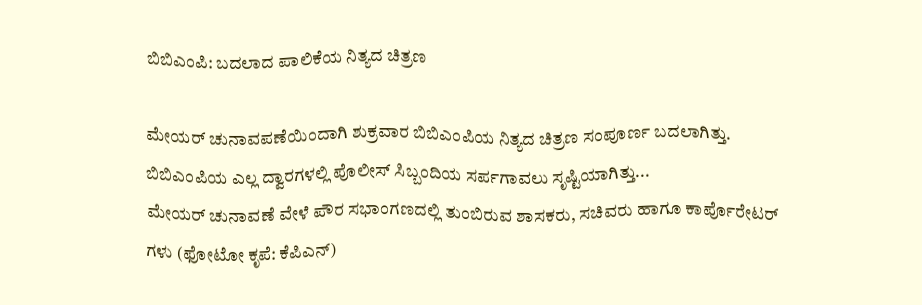ಬಿಬಿಎಂಪಿ: ಬದಲಾದ ಪಾಲಿಕೆಯ ನಿತ್ಯದ ಚಿತ್ರಣ

ಮೇಯರ್ ಚುನಾವಪಣೆಯಿಂದಾಗಿ ಶುಕ್ರವಾರ ಬಿಬಿಎಂಪಿಯ ನಿತ್ಯದ ಚಿತ್ರಣ ಸಂಪೂರ್ಣ ಬದಲಾಗಿತ್ತು. ಬಿಬಿಎಂಪಿಯ ಎಲ್ಲ ದ್ವಾರಗಳಲ್ಲಿ ಪೊಲೀಸ್ ಸಿಬ್ಬಂದಿಯ ಸರ್ಪಗಾವಲು ಸೃಷ್ಟಿಯಾಗಿತ್ತು...
ಮೇಯರ್ ಚುನಾವಣೆ ವೇಳೆ ಪೌರ ಸಭಾಂಗಣದಲ್ಲಿ ತುಂಬಿರುವ ಶಾಸಕರು, ಸಚಿವರು ಹಾಗೂ ಕಾರ್ಪೊರೇಟರ್ ಗಳು (ಫೋಟೋ ಕೃಪೆ: ಕೆಪಿಎನ್)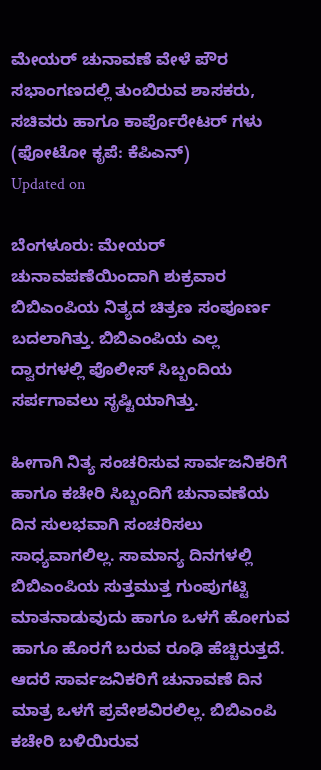ಮೇಯರ್ ಚುನಾವಣೆ ವೇಳೆ ಪೌರ ಸಭಾಂಗಣದಲ್ಲಿ ತುಂಬಿರುವ ಶಾಸಕರು, ಸಚಿವರು ಹಾಗೂ ಕಾರ್ಪೊರೇಟರ್ ಗಳು (ಫೋಟೋ ಕೃಪೆ: ಕೆಪಿಎನ್)
Updated on

ಬೆಂಗಳೂರು: ಮೇಯರ್ ಚುನಾವಪಣೆಯಿಂದಾಗಿ ಶುಕ್ರವಾರ ಬಿಬಿಎಂಪಿಯ ನಿತ್ಯದ ಚಿತ್ರಣ ಸಂಪೂರ್ಣ ಬದಲಾಗಿತ್ತು. ಬಿಬಿಎಂಪಿಯ ಎಲ್ಲ ದ್ವಾರಗಳಲ್ಲಿ ಪೊಲೀಸ್ ಸಿಬ್ಬಂದಿಯ ಸರ್ಪಗಾವಲು ಸೃಷ್ಟಿಯಾಗಿತ್ತು.

ಹೀಗಾಗಿ ನಿತ್ಯ ಸಂಚರಿಸುವ ಸಾರ್ವಜನಿಕರಿಗೆ ಹಾಗೂ ಕಚೇರಿ ಸಿಬ್ಬಂದಿಗೆ ಚುನಾವಣೆಯ ದಿನ ಸುಲಭವಾಗಿ ಸಂಚರಿಸಲು ಸಾಧ್ಯವಾಗಲಿಲ್ಲ. ಸಾಮಾನ್ಯ ದಿನಗಳಲ್ಲಿ ಬಿಬಿಎಂಪಿಯ ಸುತ್ತಮುತ್ತ ಗುಂಪುಗಟ್ಟಿ ಮಾತನಾಡುವುದು ಹಾಗೂ ಒಳಗೆ ಹೋಗುವ ಹಾಗೂ ಹೊರಗೆ ಬರುವ ರೂಢಿ ಹೆಚ್ಚಿರುತ್ತದೆ. ಆದರೆ ಸಾರ್ವಜನಿಕರಿಗೆ ಚುನಾವಣೆ ದಿನ ಮಾತ್ರ ಒಳಗೆ ಪ್ರವೇಶವಿರಲಿಲ್ಲ. ಬಿಬಿಎಂಪಿ ಕಚೇರಿ ಬಳಿಯಿರುವ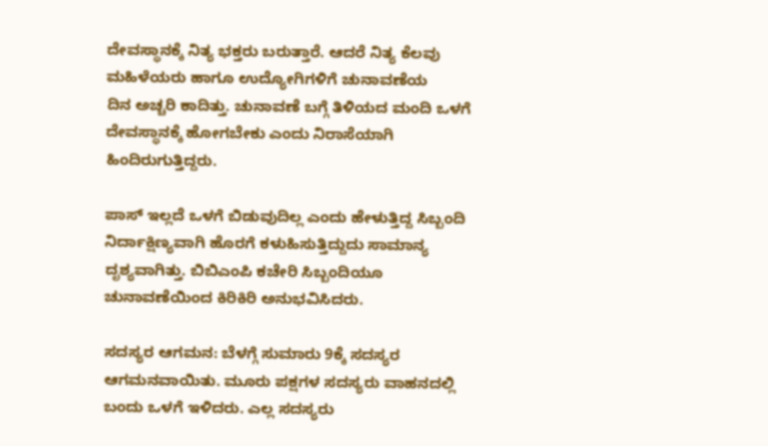ದೇವಸ್ಥಾನಕ್ಕೆ ನಿತ್ಯ ಭಕ್ತರು ಬರುತ್ತಾರೆ. ಆದರೆ ನಿತ್ಯ ಕೆಲವು ಮಹಿಳೆಯರು ಹಾಗೂ ಉದ್ಯೋಗಿಗಳಿಗೆ ಚುನಾವಣೆಯ
ದಿನ ಅಚ್ಚರಿ ಕಾದಿತ್ತು. ಚುನಾವಣೆ ಬಗ್ಗೆ ತಿಳಿಯದ ಮಂದಿ ಒಳಗೆ ದೇವಸ್ಥಾನಕ್ಕೆ ಹೋಗಬೇಕು ಎಂದು ನಿರಾಸೆಯಾಗಿ ಹಿಂದಿರುಗುತ್ತಿದ್ದರು.

ಪಾಸ್ ಇಲ್ಲದೆ ಒಳಗೆ ಬಿಡುವುದಿಲ್ಲ ಎಂದು ಹೇಳುತ್ತಿದ್ದ ಸಿಬ್ಬಂದಿ ನಿರ್ದಾಕ್ಷಿಣ್ಯವಾಗಿ ಹೊರಗೆ ಕಳುಹಿಸುತ್ತಿದ್ದುದು ಸಾಮಾನ್ಯ ದೃಶ್ಯವಾಗಿತ್ತು. ಬಿಬಿಎಂಪಿ ಕಚೇರಿ ಸಿಬ್ಬಂದಿಯೂ ಚುನಾವಣೆಯಿಂದ ಕಿರಿಕಿರಿ ಅನುಭವಿಸಿದರು.

ಸದಸ್ಯರ ಆಗಮನ: ಬೆಳಗ್ಗೆ ಸುಮಾರು 9ಕ್ಕೆ ಸದಸ್ಯರ ಆಗಮನವಾಯಿತು. ಮೂರು ಪಕ್ಷಗಳ ಸದಸ್ಯರು ವಾಹನದಲ್ಲಿ ಬಂದು ಒಳಗೆ ಇಳಿದರು. ಎಲ್ಲ ಸದಸ್ಯರು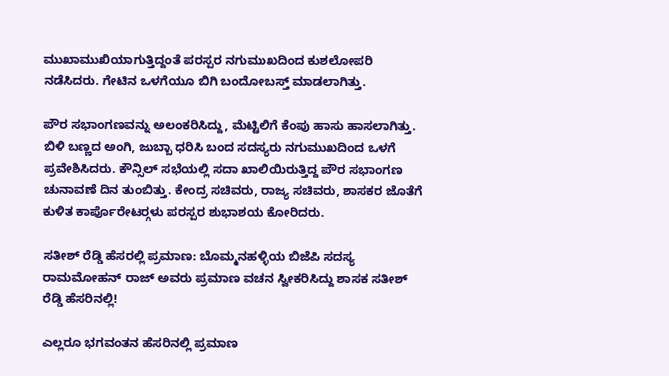ಮುಖಾಮುಖಿಯಾಗುತ್ತಿದ್ದಂತೆ ಪರಸ್ಪರ ನಗುಮುಖದಿಂದ ಕುಶಲೋಪರಿ ನಡೆಸಿದರು. ಗೇಟಿನ ಒಳಗೆಯೂ ಬಿಗಿ ಬಂದೋಬಸ್ತ್ ಮಾಡಲಾಗಿತ್ತು.

ಪೌರ ಸಭಾಂಗಣವನ್ನು ಅಲಂಕರಿಸಿದ್ದು, ಮೆಟ್ಟಿಲಿಗೆ ಕೆಂಪು ಹಾಸು ಹಾಸಲಾಗಿತ್ತು. ಬಿಳಿ ಬಣ್ಣದ ಅಂಗಿ, ಜುಬ್ಬಾ ಧರಿಸಿ ಬಂದ ಸದಸ್ಯರು ನಗುಮುಖದಿಂದ ಒಳಗೆ ಪ್ರವೇಶಿಸಿದರು. ಕೌನ್ಸಿಲ್ ಸಭೆಯಲ್ಲಿ ಸದಾ ಖಾಲಿಯಿರುತ್ತಿದ್ದ ಪೌರ ಸಭಾಂಗಣ ಚುನಾವಣೆ ದಿನ ತುಂಬಿತ್ತು. ಕೇಂದ್ರ ಸಚಿವರು, ರಾಜ್ಯ ಸಚಿವರು, ಶಾಸಕರ ಜೊತೆಗೆ ಕುಳಿತ ಕಾರ್ಪೊರೇಟರ್‍ಗಳು ಪರಸ್ಪರ ಶುಭಾಶಯ ಕೋರಿದರು.

ಸತೀಶ್ ರೆಡ್ಡಿ ಹೆಸರಲ್ಲಿ ಪ್ರಮಾಣ: ಬೊಮ್ಮನಹಳ್ಳಿಯ ಬಿಜೆಪಿ ಸದಸ್ಯ ರಾಮಮೋಹನ್ ರಾಜ್ ಅವರು ಪ್ರಮಾಣ ವಚನ ಸ್ವೀಕರಿಸಿದ್ದು ಶಾಸಕ ಸತೀಶ್ ರೆಡ್ಡಿ ಹೆಸರಿನಲ್ಲಿ!

ಎಲ್ಲರೂ ಭಗವಂತನ ಹೆಸರಿನಲ್ಲಿ ಪ್ರಮಾಣ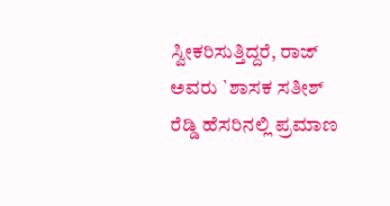ಸ್ವೀಕರಿಸುತ್ತಿದ್ದರೆ, ರಾಜ್ ಅವರು `ಶಾಸಕ ಸತೀಶ್ ರೆಡ್ಡಿ ಹೆಸರಿನಲ್ಲಿ ಪ್ರಮಾಣ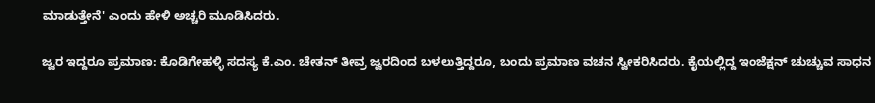ಮಾಡುತ್ತೇನೆ' ಎಂದು ಹೇಳಿ ಅಚ್ಚರಿ ಮೂಡಿಸಿದರು.

ಜ್ವರ ಇದ್ದರೂ ಪ್ರಮಾಣ: ಕೊಡಿಗೇಹಳ್ಳಿ ಸದಸ್ಯ ಕೆ.ಎಂ. ಚೇತನ್ ತೀವ್ರ ಜ್ವರದಿಂದ ಬಳಲುತ್ತಿದ್ದರೂ, ಬಂದು ಪ್ರಮಾಣ ವಚನ ಸ್ವೀಕರಿಸಿದರು. ಕೈಯಲ್ಲಿದ್ದ ಇಂಜೆಕ್ಷನ್ ಚುಚ್ಚುವ ಸಾಧನ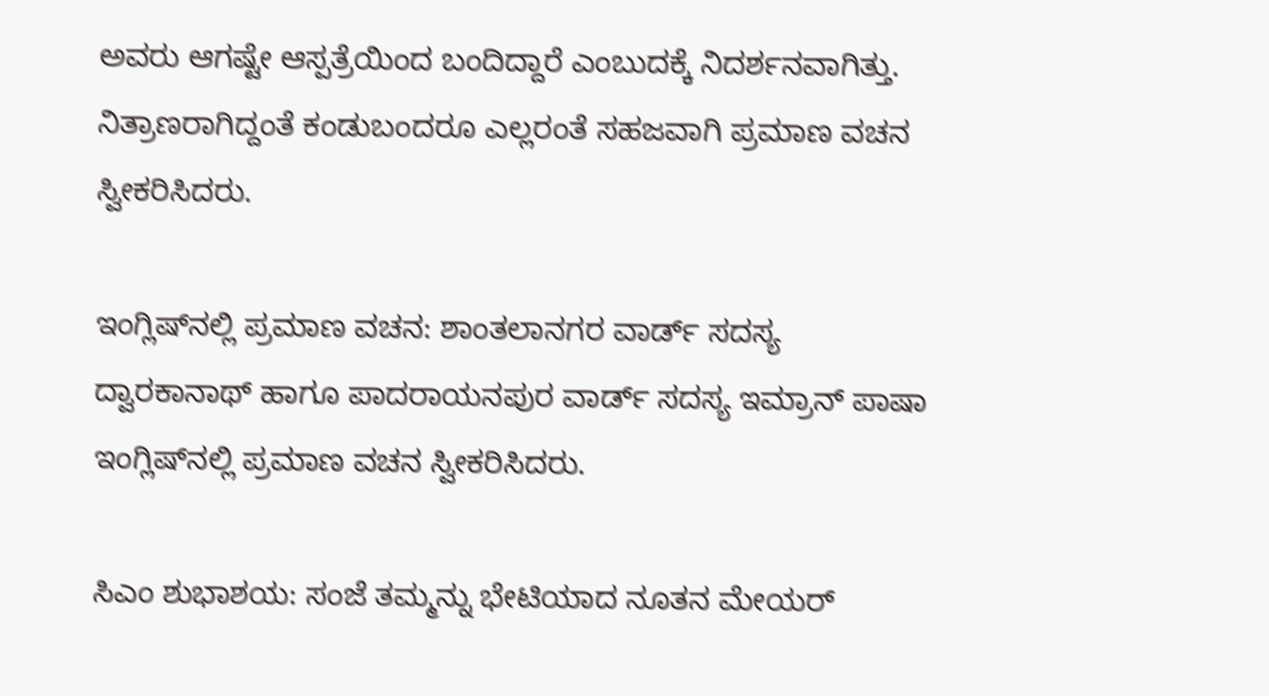ಅವರು ಆಗಷ್ಟೇ ಆಸ್ಪತ್ರೆಯಿಂದ ಬಂದಿದ್ದಾರೆ ಎಂಬುದಕ್ಕೆ ನಿದರ್ಶನವಾಗಿತ್ತು. ನಿತ್ರಾಣರಾಗಿದ್ದಂತೆ ಕಂಡುಬಂದರೂ ಎಲ್ಲರಂತೆ ಸಹಜವಾಗಿ ಪ್ರಮಾಣ ವಚನ ಸ್ವೀಕರಿಸಿದರು.

ಇಂಗ್ಲಿಷ್‍ನಲ್ಲಿ ಪ್ರಮಾಣ ವಚನ: ಶಾಂತಲಾನಗರ ವಾರ್ಡ್ ಸದಸ್ಯ ದ್ವಾರಕಾನಾಥ್ ಹಾಗೂ ಪಾದರಾಯನಪುರ ವಾರ್ಡ್ ಸದಸ್ಯ ಇಮ್ರಾನ್ ಪಾಷಾ ಇಂಗ್ಲಿಷ್‍ನಲ್ಲಿ ಪ್ರಮಾಣ ವಚನ ಸ್ವೀಕರಿಸಿದರು.

ಸಿಎಂ ಶುಭಾಶಯ: ಸಂಜೆ ತಮ್ಮನ್ನು ಭೇಟಿಯಾದ ನೂತನ ಮೇಯರ್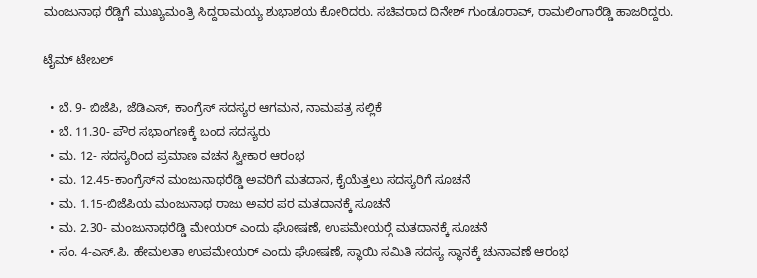ಮಂಜುನಾಥ ರೆಡ್ಡಿಗೆ ಮುಖ್ಯಮಂತ್ರಿ ಸಿದ್ದರಾಮಯ್ಯ ಶುಭಾಶಯ ಕೋರಿದರು. ಸಚಿವರಾದ ದಿನೇಶ್ ಗುಂಡೂರಾವ್, ರಾಮಲಿಂಗಾರೆಡ್ಡಿ ಹಾಜರಿದ್ದರು.

ಟೈಮ್ ಟೇಬಲ್

  • ಬೆ. 9- ಬಿಜೆಪಿ, ಜೆಡಿಎಸ್, ಕಾಂಗ್ರೆಸ್ ಸದಸ್ಯರ ಆಗಮನ, ನಾಮಪತ್ರ ಸಲ್ಲಿಕೆ
  • ಬೆ. 11.30- ಪೌರ ಸಭಾಂಗಣಕ್ಕೆ ಬಂದ ಸದಸ್ಯರು
  • ಮ. 12- ಸದಸ್ಯರಿಂದ ಪ್ರಮಾಣ ವಚನ ಸ್ವೀಕಾರ ಆರಂಭ
  • ಮ. 12.45-ಕಾಂಗ್ರೆಸ್‍ನ ಮಂಜುನಾಥರೆಡ್ಡಿ ಅವರಿಗೆ ಮತದಾನ, ಕೈಯೆತ್ತಲು ಸದಸ್ಯರಿಗೆ ಸೂಚನೆ
  • ಮ. 1.15-ಬಿಜೆಪಿಯ ಮಂಜುನಾಥ ರಾಜು ಅವರ ಪರ ಮತದಾನಕ್ಕೆ ಸೂಚನೆ
  • ಮ. 2.30- ಮಂಜುನಾಥರೆಡ್ಡಿ ಮೇಯರ್ ಎಂದು ಘೋಷಣೆ, ಉಪಮೇಯರ್‍ಗೆ ಮತದಾನಕ್ಕೆ ಸೂಚನೆ
  • ಸಂ. 4-ಎಸ್.ಪಿ. ಹೇಮಲತಾ ಉಪಮೇಯರ್ ಎಂದು ಘೋಷಣೆ, ಸ್ಥಾಯಿ ಸಮಿತಿ ಸದಸ್ಯ ಸ್ಥಾನಕ್ಕೆ ಚುನಾವಣೆ ಆರಂಭ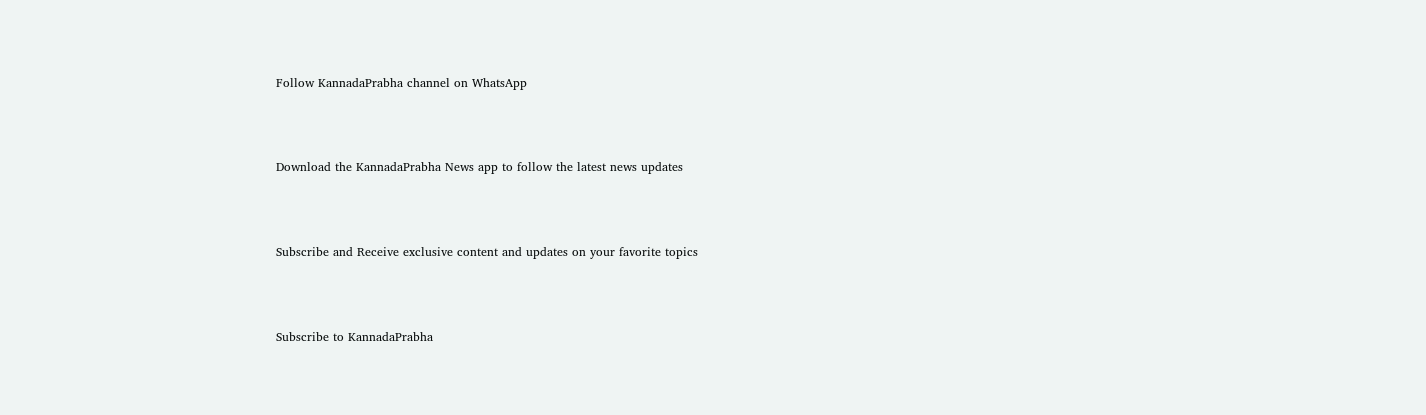Follow KannadaPrabha channel on WhatsApp



Download the KannadaPrabha News app to follow the latest news updates



Subscribe and Receive exclusive content and updates on your favorite topics



Subscribe to KannadaPrabha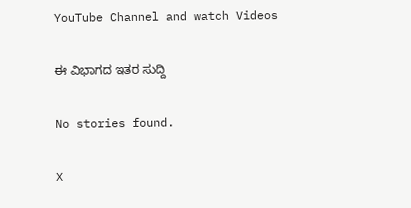YouTube Channel and watch Videos

ಈ ವಿಭಾಗದ ಇತರ ಸುದ್ದಿ

No stories found.

X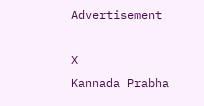Advertisement

X
Kannada Prabha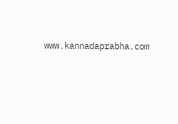www.kannadaprabha.com